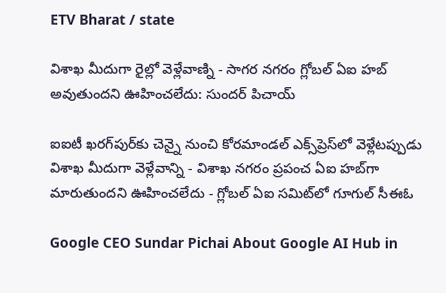ETV Bharat / state

విశాఖ మీదుగా రైల్లో వెళ్లేవాణ్ని - సాగర నగరం గ్లోబల్‌ ఏఐ హబ్‌ అవుతుందని ఊహించలేదు: సుందర్‌ పిచాయ్‌

ఐఐటీ ఖరగ్‌పుర్‌కు చెన్నై నుంచి కోరమాండల్‌ ఎక్స్‌ప్రెస్‌లో వెళ్లేటప్పుడు విశాఖ మీదుగా వెళ్లేవాన్ని - విశాఖ నగరం ప్రపంచ ఏఐ హబ్‌గా మారుతుందని ఊహించలేదు - గ్లోబల్‌ ఏఐ సమిట్‌లో గూగుల్‌ సీఈఓ

Google CEO Sundar Pichai About Google AI Hub in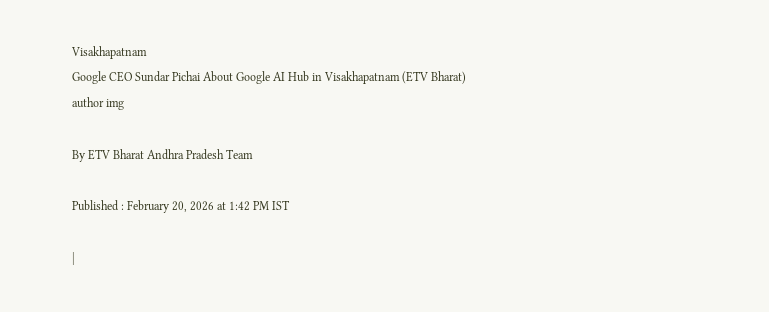Visakhapatnam
Google CEO Sundar Pichai About Google AI Hub in Visakhapatnam (ETV Bharat)
author img

By ETV Bharat Andhra Pradesh Team

Published : February 20, 2026 at 1:42 PM IST

|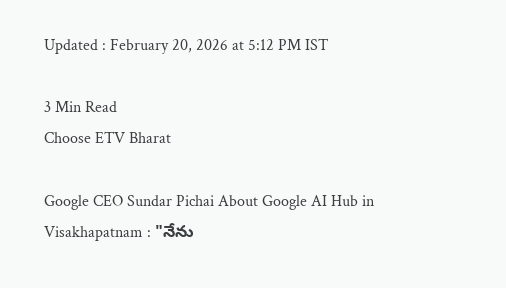Updated : February 20, 2026 at 5:12 PM IST

3 Min Read
Choose ETV Bharat

Google CEO Sundar Pichai About Google AI Hub in Visakhapatnam : "నేను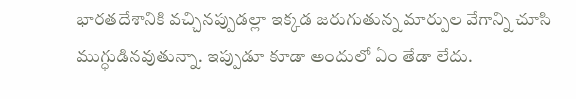భారతదేశానికి వచ్చినప్పుడల్లా ఇక్కడ జరుగుతున్న మార్పుల వేగాన్ని చూసి ముగ్ధుడినవుతున్నా. ఇప్పుడూ కూడా అందులో ఏం తేడా లేదు.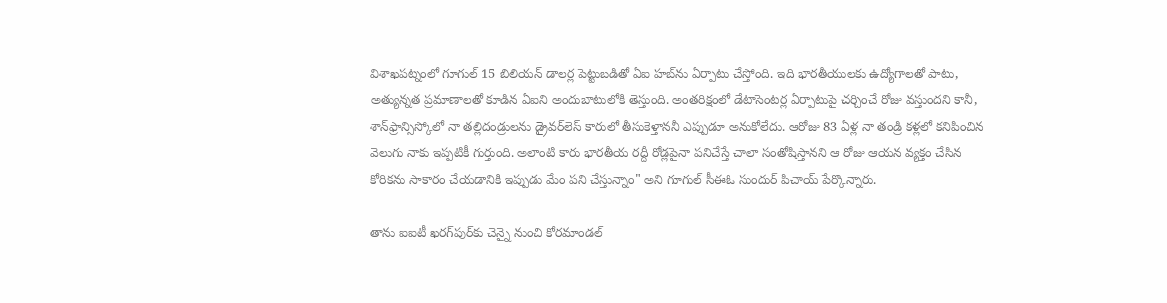విశాఖపట్నంలో గూగుల్‌ 15 బిలియన్‌ డాలర్ల పెట్టుబడితో ఏఐ హబ్‌ను ఏర్పాటు చేస్తోంది. ఇది భారతీయులకు ఉద్యోగాలతో పాటు, అత్యున్నత ప్రమాణాలతో కూడిన ఏఐని అందుబాటులోకి తెస్తుంది. అంతరిక్షంలో డేటాసెంటర్ల ఏర్పాటుపై చర్చించే రోజు వస్తుందని కానీ, శాన్‌ఫ్రాన్సిస్కోలో నా తల్లిదండ్రులను డ్రైవర్‌లెస్‌ కారులో తీసుకెళ్తాననీ ఎప్పుడూ అనుకోలేదు. ఆరోజు 83 ఏళ్ల నా తండ్రి కళ్లలో కనిపించిన వెలుగు నాకు ఇప్పటికీ గుర్తుంది. అలాంటి కారు భారతీయ రద్దీ రోడ్లపైనా పనిచేస్తే చాలా సంతోషిస్తానని ఆ రోజు ఆయన వ్యక్తం చేసిన కోరికను సాకారం చేయడానికి ఇప్పుడు మేం పని చేస్తున్నాం" అని గూగుల్ సీఈఓ సుందుర్ పిచాయ్ పేర్కొన్నారు.

తాను ఐఐటీ ఖరగ్‌పుర్‌కు చెన్నై నుంచి కోరమాండల్‌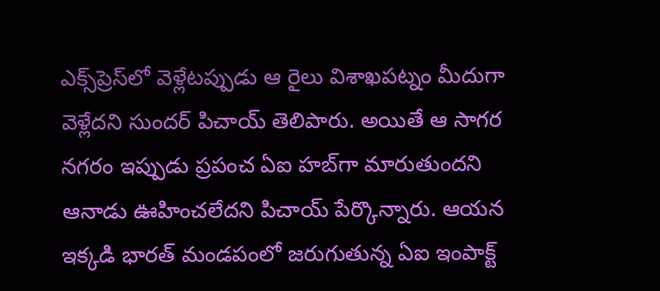ఎక్స్‌ప్రెస్‌లో వెళ్లేటప్పుడు ఆ రైలు విశాఖపట్నం మీదుగా వెళ్లేదని సుందర్ పిచాయ్ తెలిపారు. అయితే ఆ సాగర నగరం ఇప్పుడు ప్రపంచ ఏఐ హబ్‌గా మారుతుందని ఆనాడు ఊహించలేదని పిచాయ్‌ పేర్కొన్నారు. ఆయన ఇక్కడి భారత్‌ మండపంలో జరుగుతున్న ఏఐ ఇంపాక్ట్‌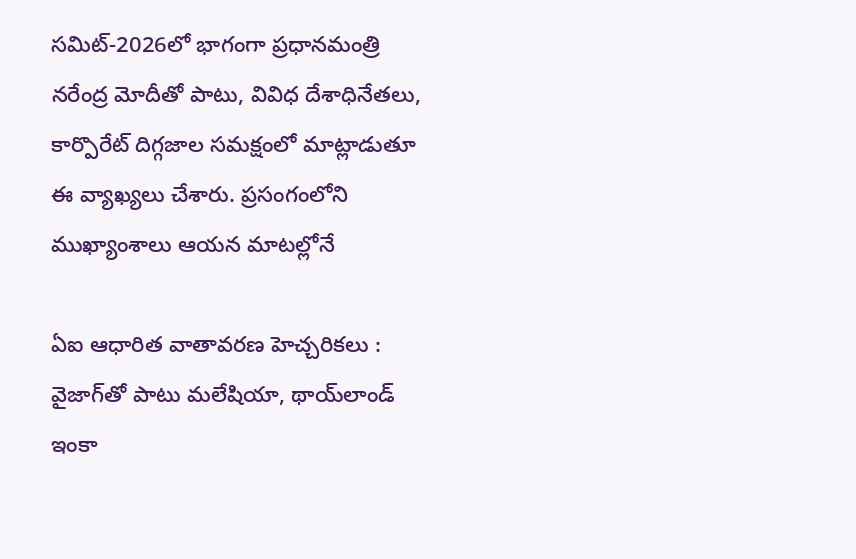సమిట్‌-2026లో భాగంగా ప్రధానమంత్రి నరేంద్ర మోదీతో పాటు, వివిధ దేశాధినేతలు, కార్పొరేట్‌ దిగ్గజాల సమక్షంలో మాట్లాడుతూ ఈ వ్యాఖ్యలు చేశారు. ప్రసంగంలోని ముఖ్యాంశాలు ఆయన మాటల్లోనే

ఏఐ ఆధారిత వాతావరణ హెచ్చరికలు : వైజాగ్‌తో పాటు మలేషియా, థాయ్‌లాండ్ ఇంకా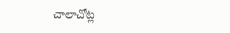చాలాచోట్ల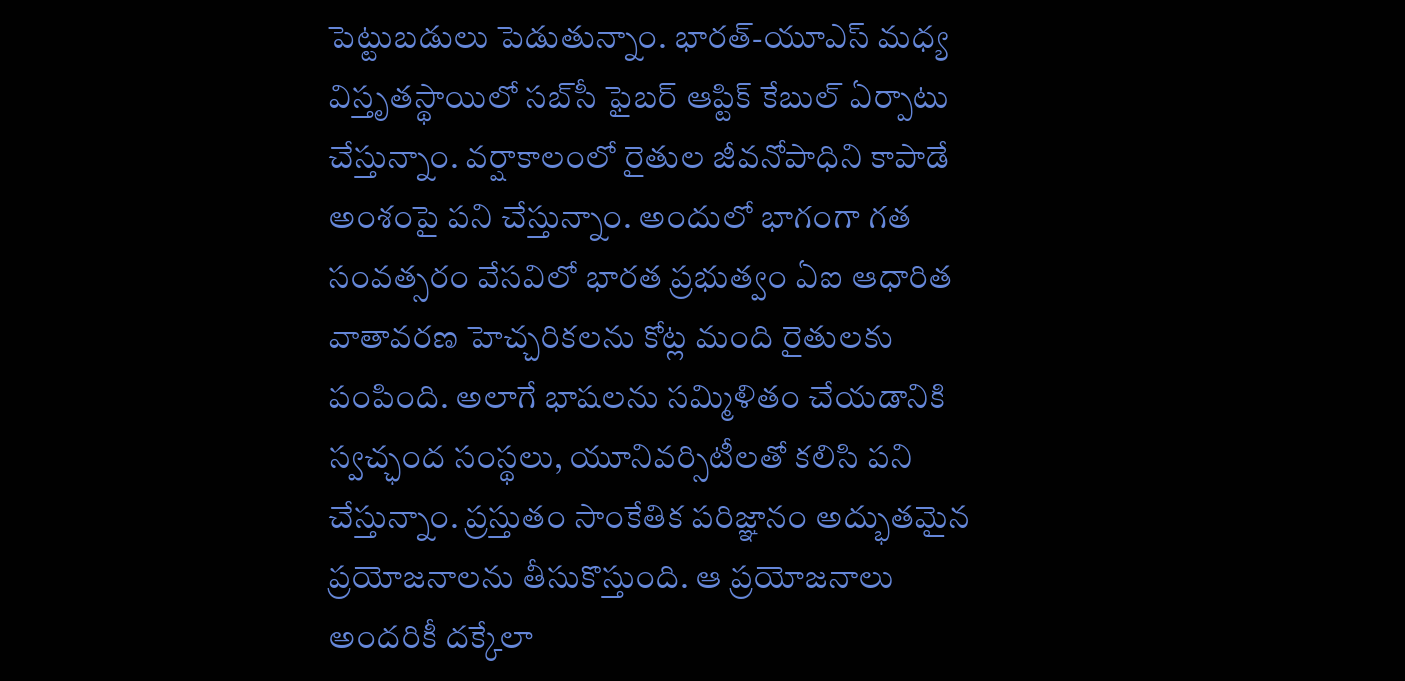పెట్టుబడులు పెడుతున్నాం. భారత్-యూఎస్‌ మధ్య విస్తృతస్థాయిలో సబ్‌సీ ఫైబర్‌ ఆప్టిక్‌ కేబుల్‌ ఏర్పాటు చేస్తున్నాం. వర్షాకాలంలో రైతుల జీవనోపాధిని కాపాడే అంశంపై పని చేస్తున్నాం. అందులో భాగంగా గత సంవత్సరం వేసవిలో భారత ప్రభుత్వం ఏఐ ఆధారిత వాతావరణ హెచ్చరికలను కోట్ల మంది రైతులకు పంపింది. అలాగే భాషలను సమ్మిళితం చేయడానికి స్వచ్ఛంద సంస్థలు, యూనివర్సిటీలతో కలిసి పని చేస్తున్నాం. ప్రస్తుతం సాంకేతిక పరిజ్ఞానం అద్భుతమైన ప్రయోజనాలను తీసుకొస్తుంది. ఆ ప్రయోజనాలు అందరికీ దక్కేలా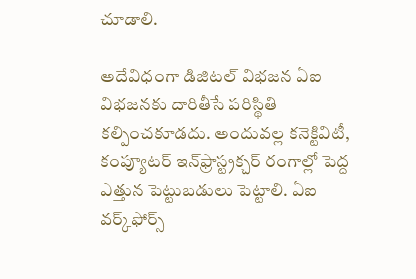చూడాలి.

అదేవిధంగా డిజిటల్‌ విభజన ఏఐ విభజనకు దారితీసే పరిస్థితి కల్పించకూడదు. అందువల్ల కనెక్టివిటీ, కంప్యూటర్‌ ఇన్‌ఫ్రాస్ట్రక్చర్ రంగాల్లో పెద్ద ఎత్తున పెట్టుబడులు పెట్టాలి. ఏఐ వర్క్‌ఫోర్స్‌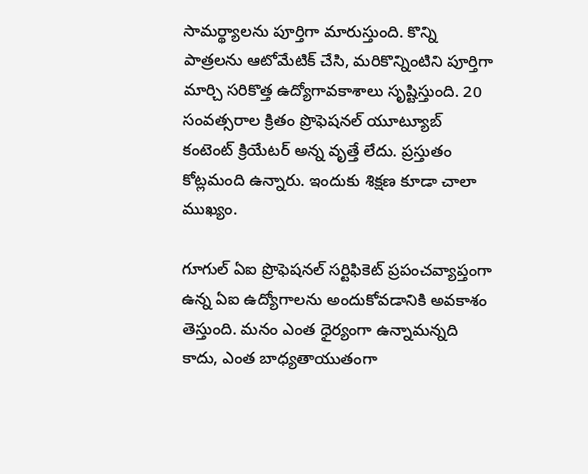సామర్థ్యాలను పూర్తిగా మారుస్తుంది. కొన్ని పాత్రలను ఆటోమేటిక్‌ చేసి, మరికొన్నింటిని పూర్తిగా మార్చి సరికొత్త ఉద్యోగావకాశాలు సృష్టిస్తుంది. 20 సంవత్సరాల క్రితం ప్రొఫెషనల్‌ యూట్యూబ్‌ కంటెంట్‌ క్రియేటర్‌ అన్న వృత్తే లేదు. ప్రస్తుతం కోట్లమంది ఉన్నారు. ఇందుకు శిక్షణ కూడా చాలా ముఖ్యం.

గూగుల్‌ ఏఐ ప్రొఫెషనల్‌ సర్టిఫికెట్‌ ప్రపంచవ్యాప్తంగా ఉన్న ఏఐ ఉద్యోగాలను అందుకోవడానికి అవకాశం తెస్తుంది. మనం ఎంత ధైర్యంగా ఉన్నామన్నది కాదు, ఎంత బాధ్యతాయుతంగా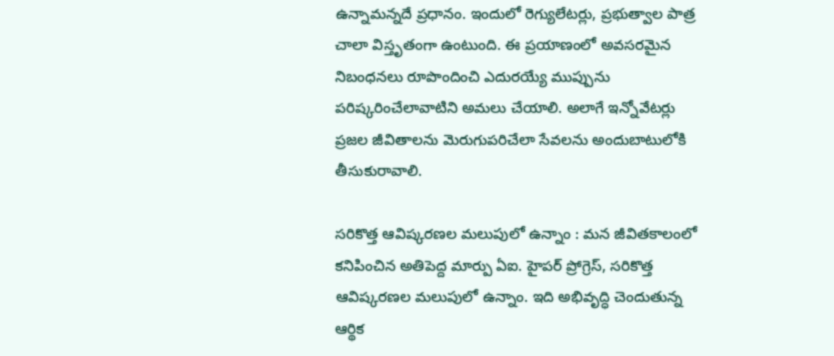ఉన్నామన్నదే ప్రధానం. ఇందులో రెగ్యులేటర్లు, ప్రభుత్వాల పాత్ర చాలా విస్తృతంగా ఉంటుంది. ఈ ప్రయాణంలో అవసరమైన నిబంధనలు రూపొందించి ఎదురయ్యే ముప్పును పరిష్కరించేలావాటిని అమలు చేయాలి. అలాగే ఇన్నోవేటర్లు ప్రజల జీవితాలను మెరుగుపరిచేలా సేవలను అందుబాటులోకి తీసుకురావాలి.

సరికొత్త ఆవిష్కరణల మలుపులో ఉన్నాం : మన జీవితకాలంలో కనిపించిన అతిపెద్ద మార్పు ఏఐ. హైపర్‌ ప్రోగ్రెస్, సరికొత్త ఆవిష్కరణల మలుపులో ఉన్నాం. ఇది అభివృద్ధి చెందుతున్న ఆర్థిక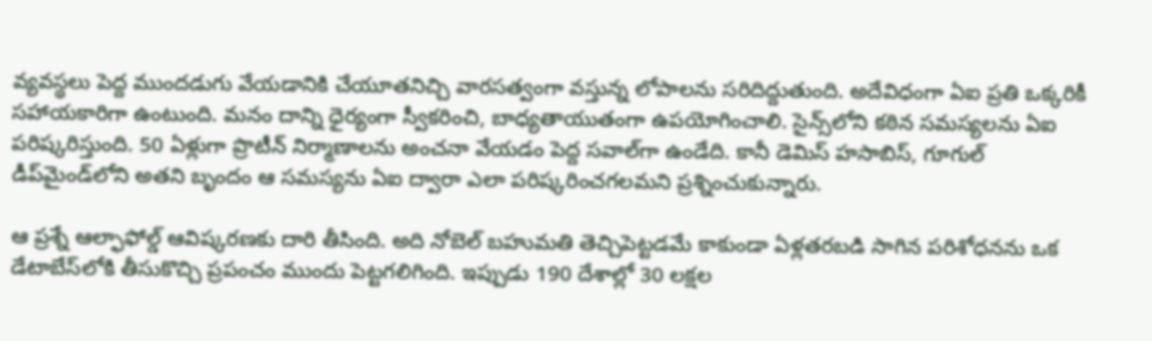వ్యవస్థలు పెద్ద ముందడుగు వేయడానికి చేయూతనిచ్చి వారసత్వంగా వస్తున్న లోపాలను సరిదిద్దుతుంది. అదేవిధంగా ఏఐ ప్రతి ఒక్కరికీ సహాయకారిగా ఉంటుంది. మనం దాన్ని ధైర్యంగా స్వీకరించి, బాధ్యతాయుతంగా ఉపయోగించాలి. సైన్స్‌లోని కఠిన సమస్యలను ఏఐ పరిష్కరిస్తుంది. 50 ఏళ్లుగా ప్రొటీన్‌ నిర్మాణాలను అంచనా వేయడం పెద్ద సవాల్‌గా ఉండేది. కానీ డెమిస్‌ హసాబిస్, గూగుల్‌ డీప్‌మైండ్‌లోని అతని బృందం ఆ సమస్యను ఏఐ ద్వారా ఎలా పరిష్కరించగలమని ప్రశ్నించుకున్నారు.

ఆ ప్రశ్నే ఆల్ఫాఫోల్డ్‌ ఆవిష్కరణకు దారి తీసింది. అది నోబెల్‌ బహుమతి తెచ్చిపెట్టడమే కాకుండా ఏళ్లతరబడి సాగిన పరిశోధనను ఒక డేటాబేస్‌లోకి తీసుకొచ్చి ప్రపంచం ముందు పెట్టగలిగింది. ఇప్పుడు 190 దేశాల్లో 30 లక్షల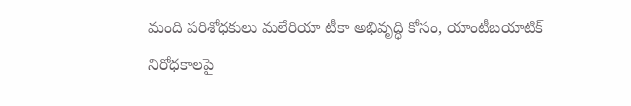మంది పరిశోధకులు మలేరియా టీకా అభివృద్ధి కోసం, యాంటీబయాటిక్‌ నిరోధకాలపై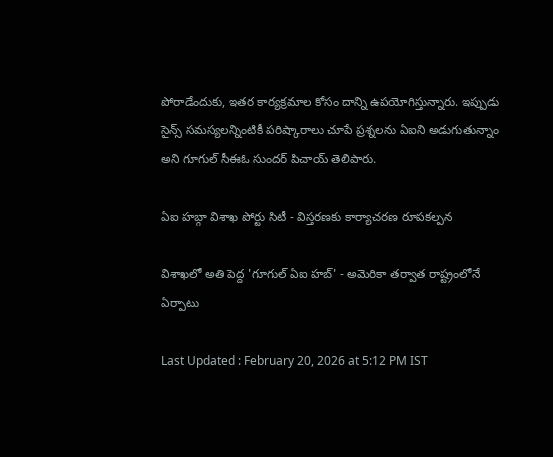పోరాడేందుకు, ఇతర కార్యక్రమాల కోసం దాన్ని ఉపయోగిస్తున్నారు. ఇప్పుడు సైన్స్‌ సమస్యలన్నింటికీ పరిష్కారాలు చూపే ప్రశ్నలను ఏఐని అడుగుతున్నాం అని గూగుల్ సీఈఓ సుందర్ పిచాయ్ తెలిపారు.

ఏఐ హబ్గా విశాఖ పోర్టు సిటీ - విస్తరణకు కార్యాచరణ రూపకల్పన

విశాఖలో అతి పెద్ద 'గూగుల్ ఏఐ హబ్' - అమెరికా తర్వాత రాష్ట్రంలోనే ఏర్పాటు

Last Updated : February 20, 2026 at 5:12 PM IST